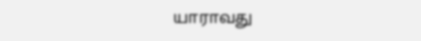யாராவது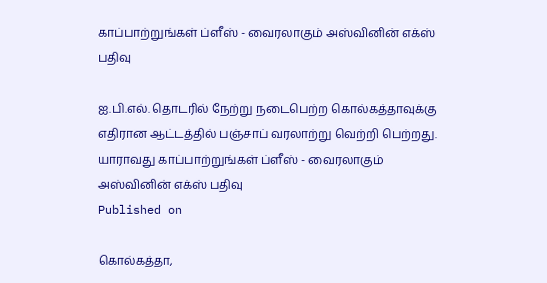காப்பாற்றுங்கள் ப்ளீஸ் - வைரலாகும் அஸ்வினின் எக்ஸ் பதிவு

ஐ.பி.எல். தொடரில் நேற்று நடைபெற்ற கொல்கத்தாவுக்கு எதிரான ஆட்டத்தில் பஞ்சாப் வரலாற்று வெற்றி பெற்றது.
யாராவது காப்பாற்றுங்கள் ப்ளீஸ் - வைரலாகும் அஸ்வினின் எக்ஸ் பதிவு
Published on

கொல்கத்தா,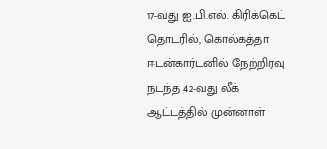17-வது ஐ.பி.எல். கிரிக்கெட் தொடரில், கொல்கத்தா ஈடன்கார்டனில் நேற்றிரவு நடந்த 42-வது லீக் ஆட்டத்தில் முன்னாள்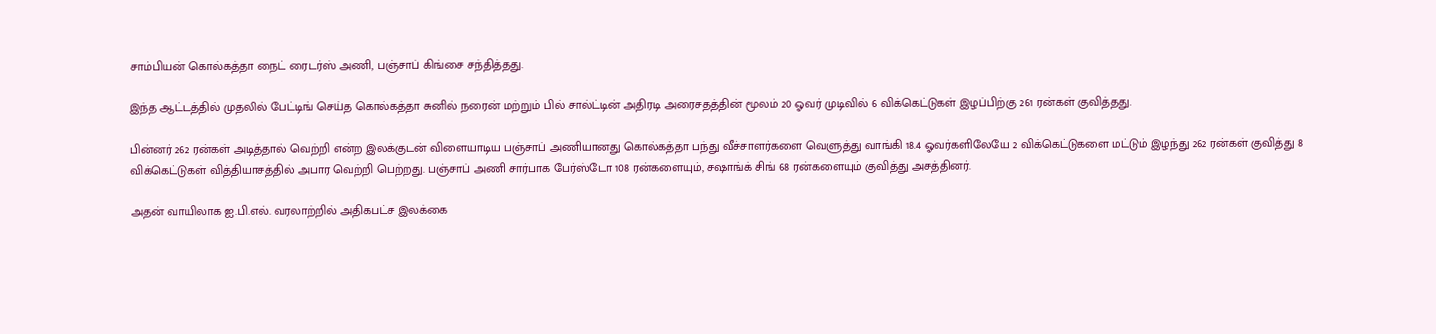சாம்பியன் கொல்கத்தா நைட் ரைடர்ஸ் அணி, பஞ்சாப் கிங்சை சந்தித்தது.

இந்த ஆட்டத்தில் முதலில் பேட்டிங் செய்த கொல்கத்தா சுனில் நரைன் மற்றும் பில் சால்ட்டின் அதிரடி அரைசதத்தின் மூலம் 20 ஓவர் முடிவில் 6 விக்கெட்டுகள் இழப்பிற்கு 261 ரன்கள் குவித்தது.

பின்னர் 262 ரன்கள் அடித்தால் வெற்றி என்ற இலக்குடன் விளையாடிய பஞ்சாப் அணியானது கொல்கத்தா பந்து வீச்சாளர்களை வெளுத்து வாங்கி 18.4 ஓவர்களிலேயே 2 விக்கெட்டுகளை மட்டும் இழந்து 262 ரன்கள் குவித்து 8 விக்கெட்டுகள் வித்தியாசத்தில் அபார வெற்றி பெற்றது. பஞ்சாப் அணி சார்பாக பேர்ஸ்டோ 108 ரன்களையும், சஷாங்க் சிங் 68 ரன்களையும் குவித்து அசத்தினர்.

அதன் வாயிலாக ஐ.பி.எல். வரலாற்றில் அதிகபட்ச இலக்கை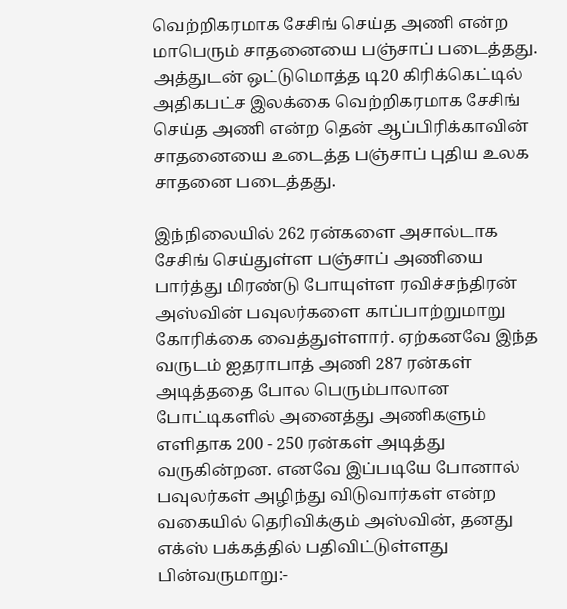வெற்றிகரமாக சேசிங் செய்த அணி என்ற மாபெரும் சாதனையை பஞ்சாப் படைத்தது. அத்துடன் ஒட்டுமொத்த டி20 கிரிக்கெட்டில் அதிகபட்ச இலக்கை வெற்றிகரமாக சேசிங் செய்த அணி என்ற தென் ஆப்பிரிக்காவின் சாதனையை உடைத்த பஞ்சாப் புதிய உலக சாதனை படைத்தது.

இந்நிலையில் 262 ரன்களை அசால்டாக சேசிங் செய்துள்ள பஞ்சாப் அணியை பார்த்து மிரண்டு போயுள்ள ரவிச்சந்திரன் அஸ்வின் பவுலர்களை காப்பாற்றுமாறு கோரிக்கை வைத்துள்ளார். ஏற்கனவே இந்த வருடம் ஐதராபாத் அணி 287 ரன்கள் அடித்ததை போல பெரும்பாலான போட்டிகளில் அனைத்து அணிகளும் எளிதாக 200 - 250 ரன்கள் அடித்து வருகின்றன. எனவே இப்படியே போனால் பவுலர்கள் அழிந்து விடுவார்கள் என்ற வகையில் தெரிவிக்கும் அஸ்வின், தனது எக்ஸ் பக்கத்தில் பதிவிட்டுள்ளது பின்வருமாறு:-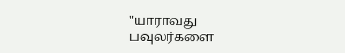"யாராவது பவுலர்களை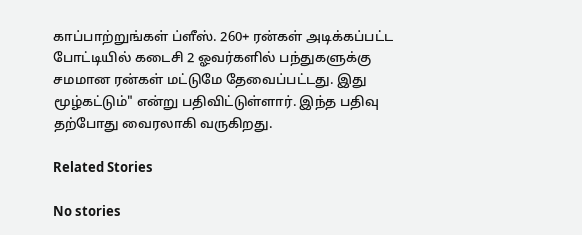காப்பாற்றுங்கள் ப்ளீஸ். 260+ ரன்கள் அடிக்கப்பட்ட போட்டியில் கடைசி 2 ஓவர்களில் பந்துகளுக்கு சமமான ரன்கள் மட்டுமே தேவைப்பட்டது. இது மூழ்கட்டும்" என்று பதிவிட்டுள்ளார். இந்த பதிவு தற்போது வைரலாகி வருகிறது.

Related Stories

No stories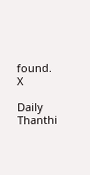found.
X

Daily Thanthi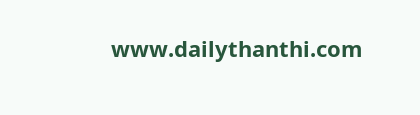www.dailythanthi.com